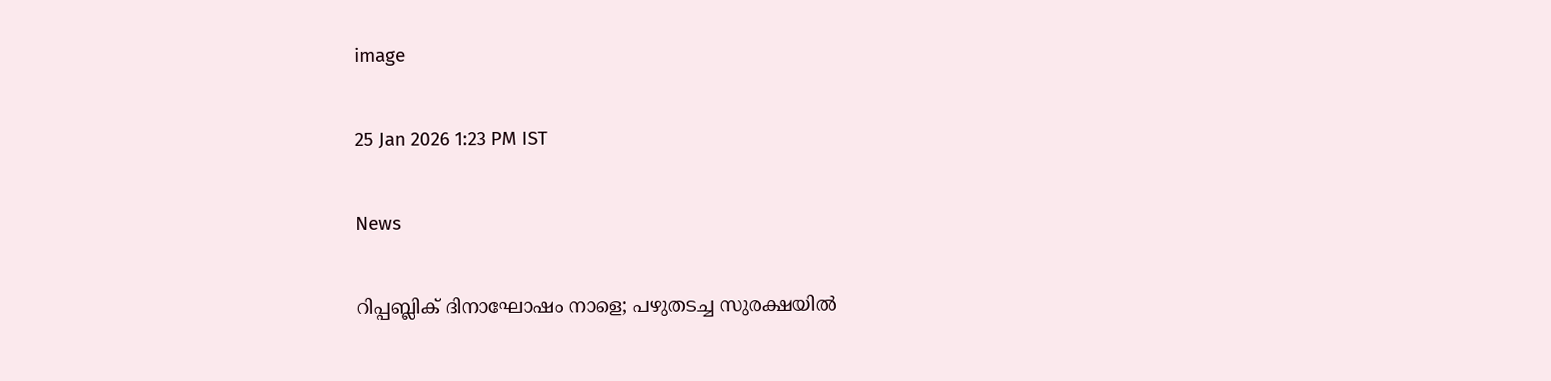image

25 Jan 2026 1:23 PM IST

News

റിപ്പബ്ലിക് ദിനാഘോഷം നാളെ; പഴുതടച്ച സുരക്ഷയില്‍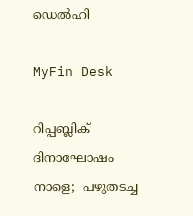ഡെല്‍ഹി

MyFin Desk

റിപ്പബ്ലിക് ദിനാഘോഷം നാളെ;  പഴുതടച്ച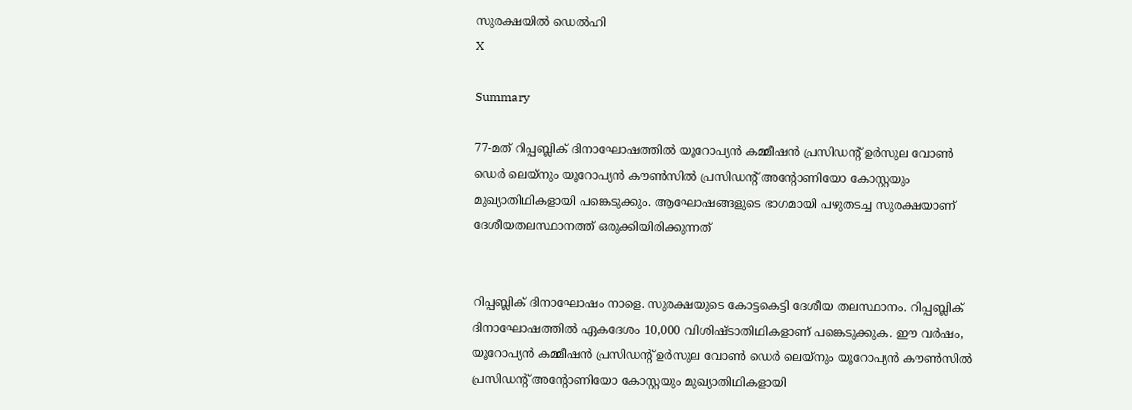സുരക്ഷയില്‍ ഡെല്‍ഹി
X

Summary

77-മത് റിപ്പബ്ലിക് ദിനാഘോഷത്തില്‍ യൂറോപ്യന്‍ കമ്മീഷന്‍ പ്രസിഡന്റ് ഉര്‍സുല വോണ്‍ ഡെര്‍ ലെയ്നും യൂറോപ്യന്‍ കൗണ്‍സില്‍ പ്രസിഡന്റ് അന്റോണിയോ കോസ്റ്റയും മുഖ്യാതിഥികളായി പങ്കെടുക്കും. ആഘോഷങ്ങളുടെ ഭാഗമായി പഴുതടച്ച സുരക്ഷയാണ് ദേശീയതലസ്ഥാനത്ത് ഒരുക്കിയിരിക്കുന്നത്


റിപ്പബ്ലിക് ദിനാഘോഷം നാളെ. സുരക്ഷയുടെ കോട്ടകെട്ടി ദേശീയ തലസ്ഥാനം. റിപ്പബ്ലിക് ദിനാഘോഷത്തില്‍ ഏകദേശം 10,000 വിശിഷ്ടാതിഥികളാണ് പങ്കെടുക്കുക. ഈ വര്‍ഷം, യൂറോപ്യന്‍ കമ്മീഷന്‍ പ്രസിഡന്റ് ഉര്‍സുല വോണ്‍ ഡെര്‍ ലെയ്നും യൂറോപ്യന്‍ കൗണ്‍സില്‍ പ്രസിഡന്റ് അന്റോണിയോ കോസ്റ്റയും മുഖ്യാതിഥികളായി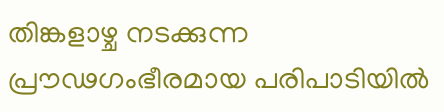തിങ്കളാഴ്ച നടക്കുന്ന പ്രൗഢഗംഭീരമായ പരിപാടിയില്‍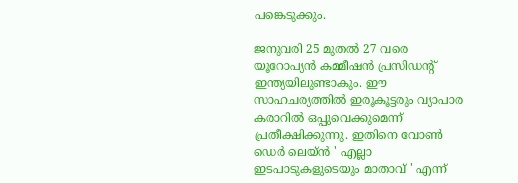പങ്കെടുക്കും.

ജനുവരി 25 മുതല്‍ 27 വരെ യൂറോപ്യന്‍ കമ്മീഷന്‍ പ്രസിഡന്റ് ഇന്ത്യയിലുണ്ടാകും. ഈ സാഹചര്യത്തില്‍ ഇരൂകൂട്ടരും വ്യാപാര കരാറില്‍ ഒപ്പുവെക്കുമെന്ന് പ്രതീക്ഷിക്കുന്നു. ഇതിനെ വോണ്‍ ഡെര്‍ ലെയ്ന്‍ ' എല്ലാ ഇടപാടുകളുടെയും മാതാവ് ' എന്ന്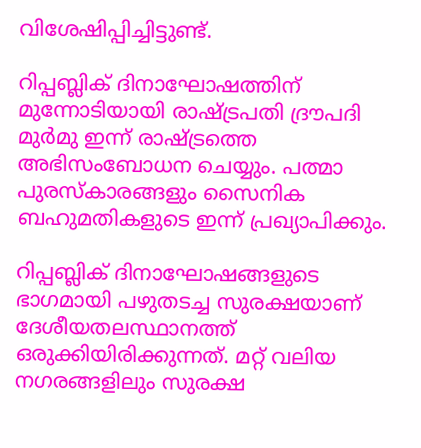വിശേഷിപ്പിച്ചിട്ടുണ്ട്.

റിപ്പബ്ലിക് ദിനാഘോഷത്തിന് മുന്നോടിയായി രാഷ്ട്രപതി ദ്രൗപദി മുര്‍മു ഇന്ന് രാഷ്ട്രത്തെ അഭിസംബോധന ചെയ്യും. പത്മാ പുരസ്‌കാരങ്ങളും സൈനിക ബഹുമതികളുടെ ഇന്ന് പ്രഖ്യാപിക്കും.

റിപ്പബ്ലിക് ദിനാഘോഷങ്ങളുടെ ഭാഗമായി പഴുതടച്ച സുരക്ഷയാണ് ദേശീയതലസ്ഥാനത്ത് ഒരുക്കിയിരിക്കുന്നത്. മറ്റ് വലിയ നഗരങ്ങളിലും സുരക്ഷ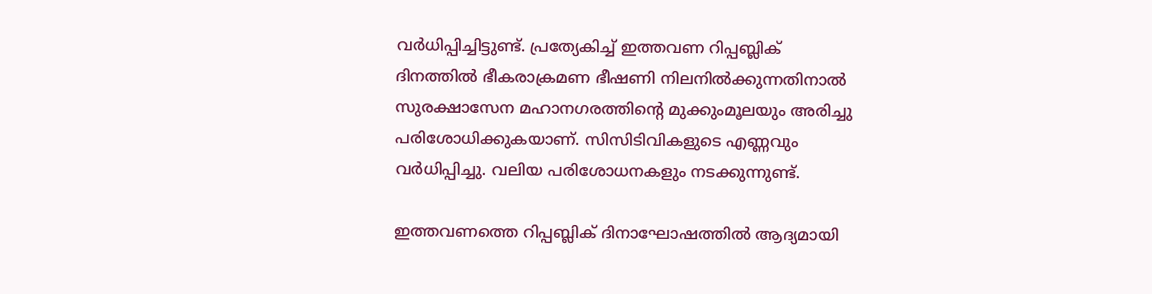വര്‍ധിപ്പിച്ചിട്ടുണ്ട്. പ്രത്യേകിച്ച് ഇത്തവണ റിപ്പബ്ലിക് ദിനത്തില്‍ ഭീകരാക്രമണ ഭീഷണി നിലനില്‍ക്കുന്നതിനാല്‍ സുരക്ഷാസേന മഹാനഗരത്തിന്റെ മുക്കുംമൂലയും അരിച്ചു പരിശോധിക്കുകയാണ്. സിസിടിവികളുടെ എണ്ണവും വര്‍ധിപ്പിച്ചു. വലിയ പരിശോധനകളും നടക്കുന്നുണ്ട്.

ഇത്തവണത്തെ റിപ്പബ്ലിക് ദിനാഘോഷത്തില്‍ ആദ്യമായി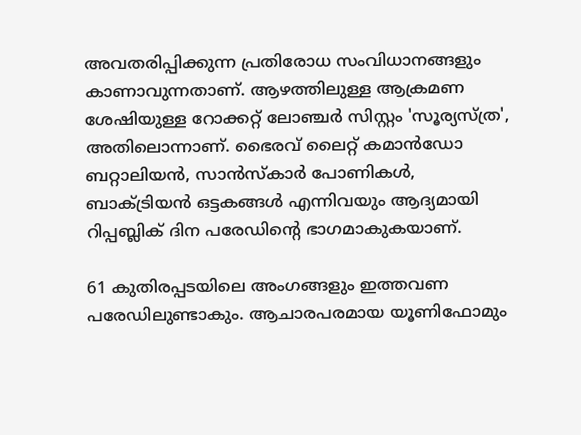അവതരിപ്പിക്കുന്ന പ്രതിരോധ സംവിധാനങ്ങളും കാണാവുന്നതാണ്. ആഴത്തിലുള്ള ആക്രമണ ശേഷിയുള്ള റോക്കറ്റ് ലോഞ്ചര്‍ സിസ്റ്റം 'സൂര്യസ്ത്ര', അതിലൊന്നാണ്. ഭൈരവ് ലൈറ്റ് കമാന്‍ഡോ ബറ്റാലിയന്‍, സാന്‍സ്‌കാര്‍ പോണികള്‍, ബാക്ട്രിയന്‍ ഒട്ടകങ്ങള്‍ എന്നിവയും ആദ്യമായി റിപ്പബ്ലിക് ദിന പരേഡിന്റെ ഭാഗമാകുകയാണ്.

61 കുതിരപ്പടയിലെ അംഗങ്ങളും ഇത്തവണ പരേഡിലുണ്ടാകും. ആചാരപരമായ യൂണിഫോമും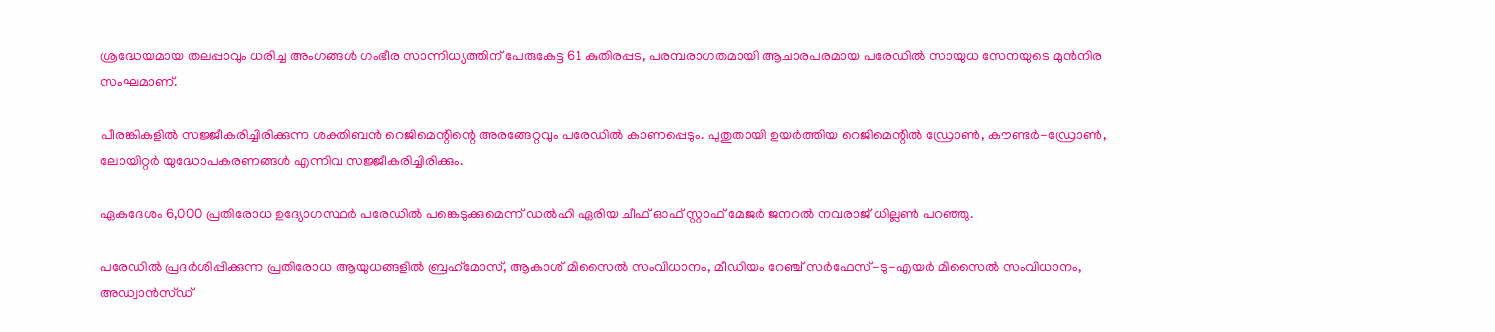ശ്രദ്ധേയമായ തലപ്പാവും ധരിച്ച അംഗങ്ങള്‍ ഗംഭീര സാന്നിധ്യത്തിന് പേരുകേട്ട 61 കുതിരപ്പട, പരമ്പരാഗതമായി ആചാരപരമായ പരേഡില്‍ സായുധ സേനയുടെ മുന്‍നിര സംഘമാണ്.

പീരങ്കികളില്‍ സജ്ജീകരിച്ചിരിക്കുന്ന ശക്തിബന്‍ റെജിമെന്റിന്റെ അരങ്ങേറ്റവും പരേഡില്‍ കാണപ്പെടും. പുതുതായി ഉയര്‍ത്തിയ റെജിമെന്റില്‍ ഡ്രോണ്‍, കൗണ്ടര്‍-ഡ്രോണ്‍, ലോയിറ്റര്‍ യുദ്ധോപകരണങ്ങള്‍ എന്നിവ സജ്ജീകരിച്ചിരിക്കും.

ഏകദേശം 6,000 പ്രതിരോധ ഉദ്യോഗസ്ഥര്‍ പരേഡില്‍ പങ്കെടുക്കുമെന്ന് ഡല്‍ഹി ഏരിയ ചീഫ് ഓഫ് സ്റ്റാഫ് മേജര്‍ ജനറല്‍ നവരാജ് ധില്ലണ്‍ പറഞ്ഞു.

പരേഡില്‍ പ്രദര്‍ശിപ്പിക്കുന്ന പ്രതിരോധ ആയുധങ്ങളില്‍ ബ്രഹ്‌മോസ്, ആകാശ് മിസൈല്‍ സംവിധാനം, മീഡിയം റേഞ്ച് സര്‍ഫേസ്-ടു-എയര്‍ മിസൈല്‍ സംവിധാനം, അഡ്വാന്‍സ്ഡ്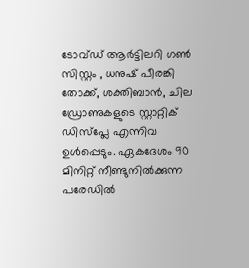ടോവ്ഡ് ആര്‍ട്ടിലറി ഗണ്‍ സിസ്റ്റം , ധനുഷ് പീരങ്കി തോക്ക്, ശക്തിബാന്‍, ചില ഡ്രോണുകളുടെ സ്റ്റാറ്റിക് ഡിസ്‌പ്ലേ എന്നിവ ഉള്‍പ്പെടും. ഏകദേശം 90 മിനിറ്റ് നീണ്ടുനില്‍ക്കുന്ന പരേഡില്‍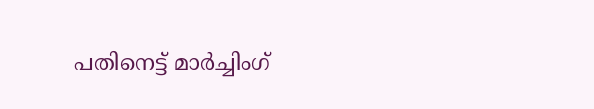പതിനെട്ട് മാര്‍ച്ചിംഗ്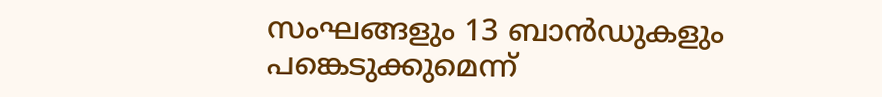സംഘങ്ങളും 13 ബാന്‍ഡുകളും പങ്കെടുക്കുമെന്ന്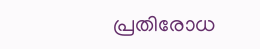പ്രതിരോധ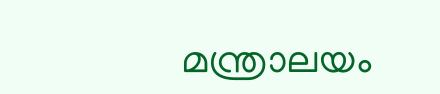മന്ത്രാലയം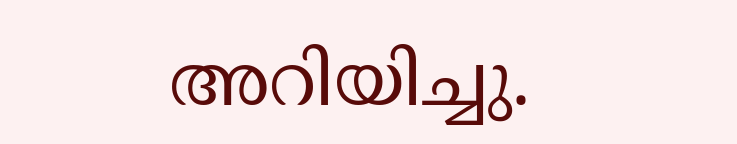അറിയിച്ചു.